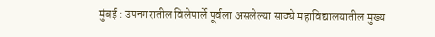मुंबई : उपनगरातील विलेपार्ले पूर्वला असलेल्या साठ्ये महाविद्यालयातील मुख्य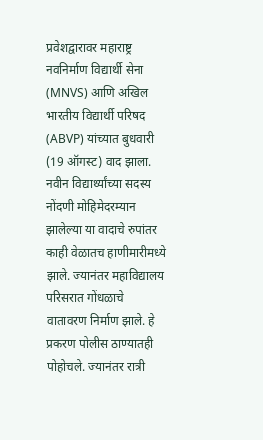प्रवेशद्वारावर महाराष्ट्र नवनिर्माण विद्यार्थी सेना (MNVS) आणि अखिल भारतीय विद्यार्थी परिषद (ABVP) यांच्यात बुधवारी (19 ऑगस्ट) वाद झाला.
नवीन विद्यार्थ्यांच्या सदस्य नोंदणी मोहिमेदरम्यान झालेल्या या वादाचे रुपांतर काही वेळातच हाणीमारीमध्ये झाले. ज्यानंतर महाविद्यालय परिसरात गोंधळाचे वातावरण निर्माण झाले. हे प्रकरण पोलीस ठाण्यातही पोहोचले. ज्यानंतर रात्री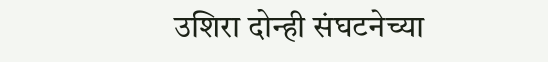उशिरा दोन्ही संघटनेच्या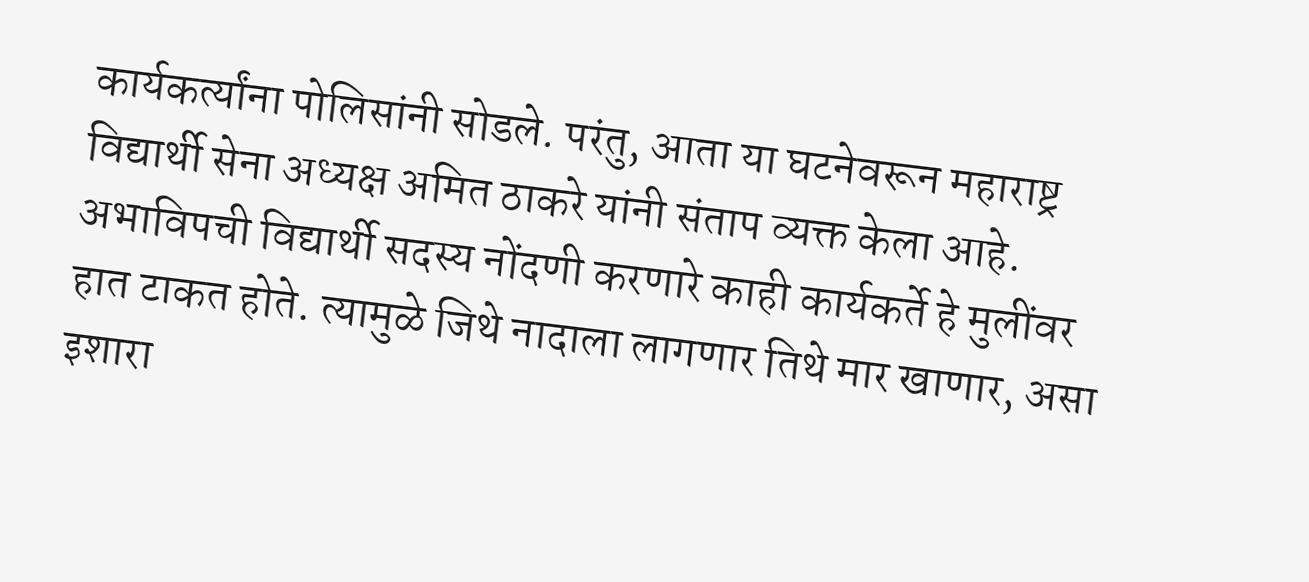कार्यकर्त्यांना पोलिसांनी सोडले. परंतु, आता या घटनेवरून महाराष्ट्र विद्यार्थी सेना अध्यक्ष अमित ठाकरे यांनी संताप व्यक्त केला आहे. अभाविपची विद्यार्थी सदस्य नोंदणी करणारे काही कार्यकर्ते हे मुलींवर हात टाकत होते. त्यामुळे जिथे नादाला लागणार तिथे मार खाणार, असा इशारा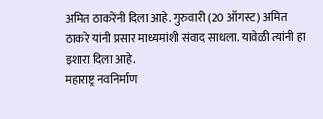अमित ठाकरेंनी दिला आहे. गुरुवारी (20 ऑगस्ट) अमित ठाकरे यांनी प्रसार माध्यमांशी संवाद साधला. यावेळी त्यांनी हा इशारा दिला आहे.
महाराष्ट्र नवनिर्माण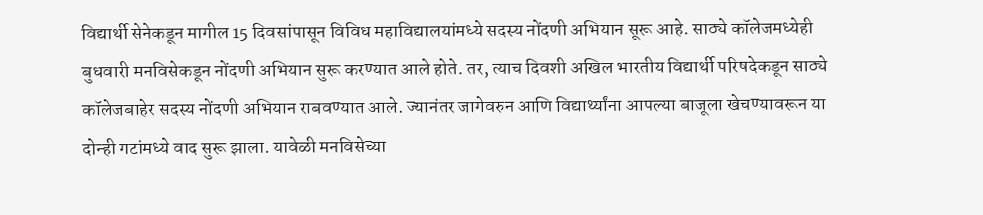विद्यार्थी सेनेकडून मागील 15 दिवसांपासून विविध महाविद्यालयांमध्ये सदस्य नोंदणी अभियान सूरू आहे. साठ्ये कॉलेजमध्येही बुधवारी मनविसेकडून नोंदणी अभियान सुरू करण्यात आले होते. तर, त्याच दिवशी अखिल भारतीय विद्यार्थी परिषदेकडून साठ्ये कॉलेजबाहेर सदस्य नोंदणी अभियान राबवण्यात आले. ज्यानंतर जागेवरुन आणि विद्यार्थ्यांना आपल्या बाजूला खेचण्यावरून या दोन्ही गटांमध्ये वाद सुरू झाला. यावेळी मनविसेच्या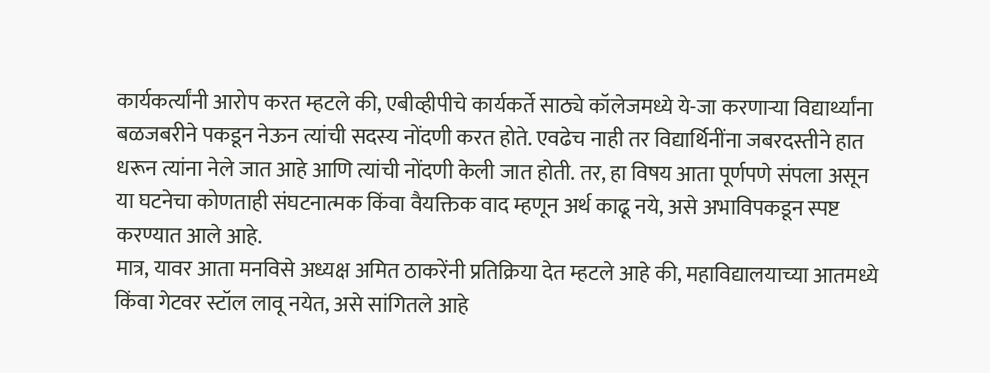कार्यकर्त्यांनी आरोप करत म्हटले की, एबीव्हीपीचे कार्यकर्ते साठ्ये कॉलेजमध्ये ये-जा करणाऱ्या विद्यार्थ्यांना बळजबरीने पकडून नेऊन त्यांची सदस्य नोंदणी करत होते. एवढेच नाही तर विद्यार्थिनींना जबरदस्तीने हात धरून त्यांना नेले जात आहे आणि त्यांची नोंदणी केली जात होती. तर, हा विषय आता पूर्णपणे संपला असून या घटनेचा कोणताही संघटनात्मक किंवा वैयक्तिक वाद म्हणून अर्थ काढू नये, असे अभाविपकडून स्पष्ट करण्यात आले आहे.
मात्र, यावर आता मनविसे अध्यक्ष अमित ठाकरेंनी प्रतिक्रिया देत म्हटले आहे की, महाविद्यालयाच्या आतमध्ये किंवा गेटवर स्टॉल लावू नयेत, असे सांगितले आहे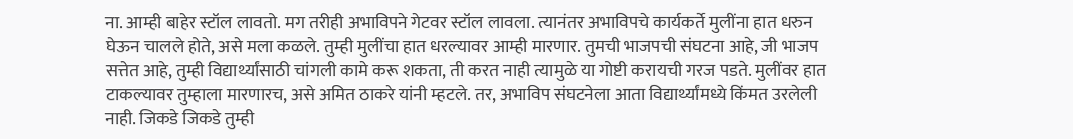ना. आम्ही बाहेर स्टॉल लावतो. मग तरीही अभाविपने गेटवर स्टॉल लावला. त्यानंतर अभाविपचे कार्यकर्ते मुलींना हात धरुन घेऊन चालले होते, असे मला कळले. तुम्ही मुलींचा हात धरल्यावर आम्ही मारणार. तुमची भाजपची संघटना आहे, जी भाजप सत्तेत आहे, तुम्ही विद्यार्थ्यांसाठी चांगली कामे करू शकता, ती करत नाही त्यामुळे या गोष्टी करायची गरज पडते. मुलींवर हात टाकल्यावर तुम्हाला मारणारच, असे अमित ठाकरे यांनी म्हटले. तर, अभाविप संघटनेला आता विद्यार्थ्यांमध्ये किंमत उरलेली नाही. जिकडे जिकडे तुम्ही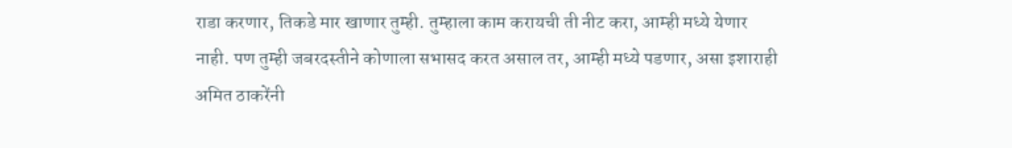राडा करणार, तिकडे मार खाणार तुम्ही. तुम्हाला काम करायची ती नीट करा, आम्ही मध्ये येणार नाही. पण तुम्ही जबरदस्तीने कोणाला सभासद करत असाल तर, आम्ही मध्ये पडणार, असा इशाराही अमित ठाकरेंनी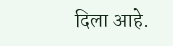दिला आहे.